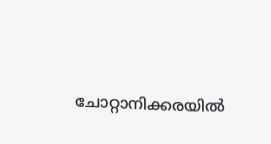ചോറ്റാനിക്കരയിൽ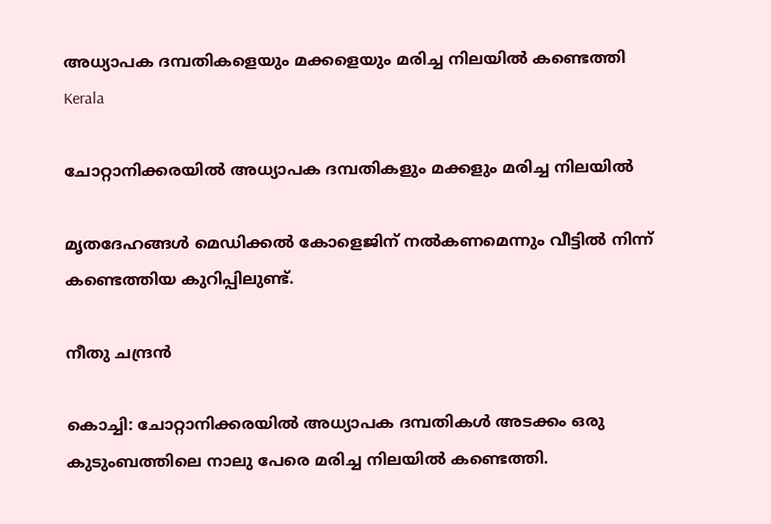അധ്യാപക‌ ദമ്പതികളെയും മക്കളെയും മരിച്ച നിലയിൽ കണ്ടെത്തി
Kerala

ചോറ്റാനിക്കരയിൽ അധ്യാപക‌ ദമ്പതികളും മക്കളും മരിച്ച നിലയിൽ

മൃതദേഹങ്ങൾ മെഡിക്കൽ കോളെജിന് നൽകണമെന്നും വീട്ടിൽ നിന്ന് കണ്ടെത്തിയ കുറിപ്പിലുണ്ട്.

നീതു ചന്ദ്രൻ

കൊച്ചി: ചോറ്റാനിക്കരയിൽ അധ്യാപക ദമ്പതികൾ അടക്കം ഒരു കുടുംബത്തിലെ നാലു പേരെ മരിച്ച നിലയിൽ കണ്ടെത്തി.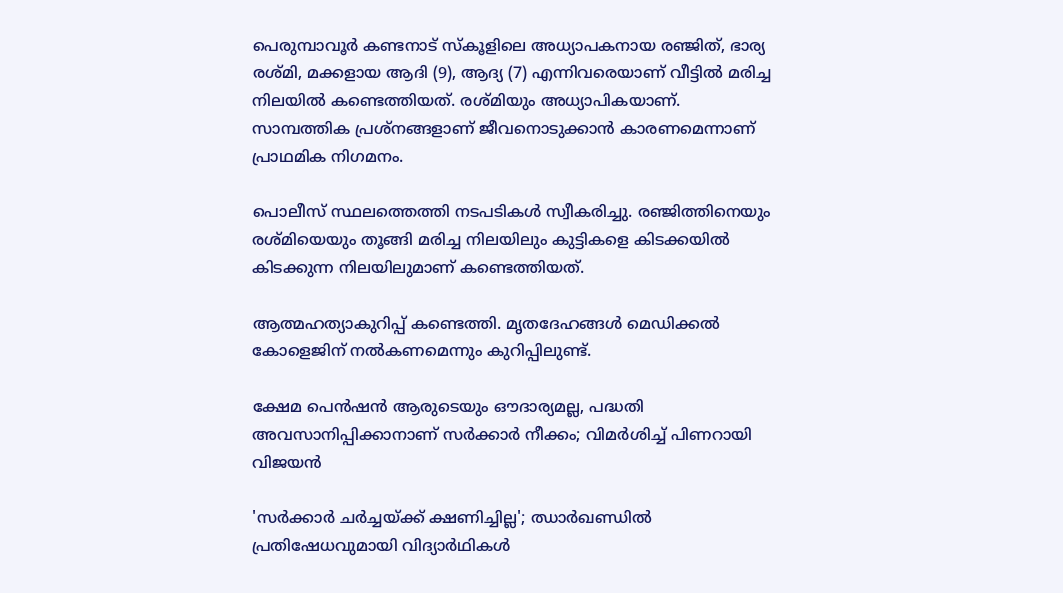പെരുമ്പാവൂർ കണ്ടനാട് സ്കൂളിലെ അധ്യാപകനായ രഞ്ജിത്, ഭാര്യ രശ്മി, മക്കളായ ആദി (9), ആദ്യ (7) എന്നിവരെയാണ് വീട്ടിൽ മരിച്ച നിലയിൽ കണ്ടെത്തിയത്. രശ്മിയും അധ്യാപികയാണ്. സാമ്പത്തിക പ്രശ്നങ്ങളാണ് ജീവനൊടുക്കാൻ കാരണമെന്നാണ് പ്രാഥമിക നിഗമനം.

പൊലീസ് സ്ഥലത്തെത്തി നടപടികൾ സ്വീകരിച്ചു. രഞ്ജിത്തിനെയും രശ്മിയെയും തൂങ്ങി മരിച്ച നിലയിലും കുട്ടികളെ കിടക്കയിൽ കിടക്കുന്ന നിലയിലുമാണ് കണ്ടെത്തിയത്.

ആത്മഹത്യാകുറിപ്പ് കണ്ടെത്തി. മൃതദേഹങ്ങൾ മെഡിക്കൽ കോളെജിന് നൽകണമെന്നും കുറിപ്പിലുണ്ട്.

ക്ഷേമ പെൻഷൻ ആരുടെയും ഔദാര്യമല്ല, പദ്ധതി അവസാനിപ്പിക്കാനാണ് സർക്കാർ നീക്കം; വിമർശിച്ച് പിണറായി വിജയൻ

'സർ‌ക്കാർ ചർച്ചയ്ക്ക് ക്ഷണിച്ചില്ല'; ഝാർഖണ്ഡിൽ പ്രതിഷേധവുമായി വിദ‍്യാർഥികൾ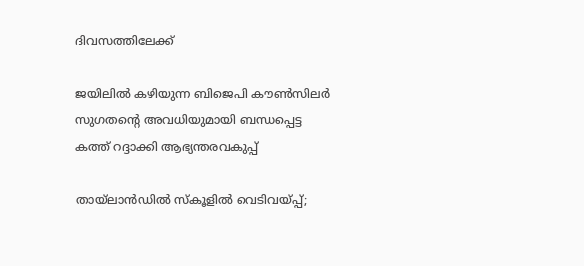ദിവസത്തിലേക്ക്

ജയിലിൽ കഴിയുന്ന ബിജെപി കൗൺസിലർ സുഗതന്‍റെ അവധിയുമായി ബന്ധപ്പെട്ട കത്ത് റദ്ദാക്കി ആഭ്യന്തരവകുപ്പ്

തായ്‌ലാൻഡിൽ സ്കൂളിൽ വെടിവയ്പ്പ്;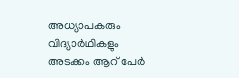അധ്യാപകരും വിദ്യാർഥികളും അടക്കം ആറ് പേർ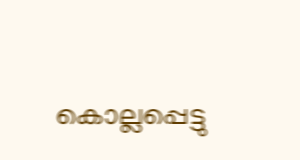കൊല്ലപ്പെട്ടു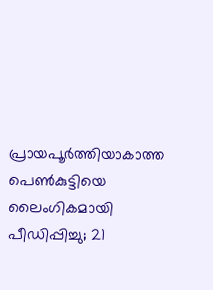പ്രായപൂർത്തിയാകാത്ത പെൺകുട്ടിയെ ലൈംഗികമായി പീഡിപ്പിച്ചു; 21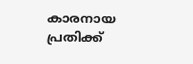കാരനായ പ്രതിക്ക്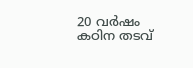20 വർഷം കഠിന തടവ്